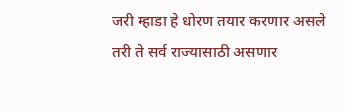जरी म्हाडा हे धोरण तयार करणार असले तरी ते सर्व राज्यासाठी असणार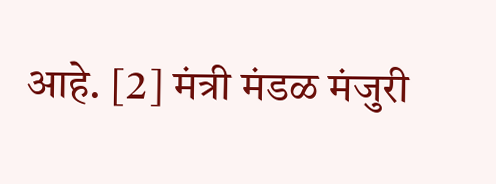आहे. [2] मंत्री मंडळ मंजुरी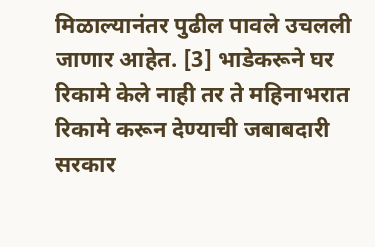मिळाल्यानंतर पुढील पावले उचलली जाणार आहेत. [3] भाडेकरूने घर रिकामे केले नाही तर ते महिनाभरात रिकामे करून देण्याची जबाबदारी सरकार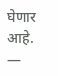घेणार आहे. —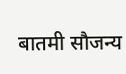बातमी सौजन्य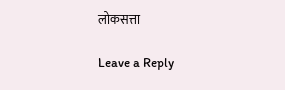लोकसत्ता

Leave a Reply